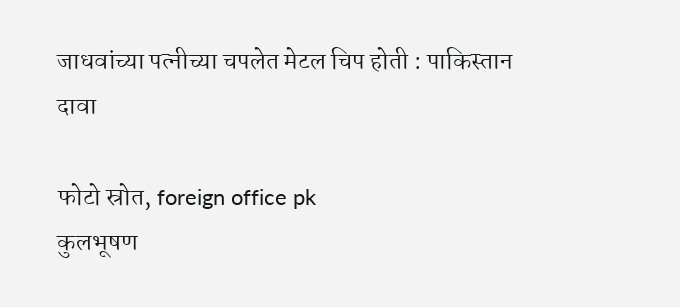जाधवांच्या पत्नीच्या चपलेत मेटल चिप होती : पाकिस्तान दावा

फोटो स्रोत, foreign office pk
कुलभूषण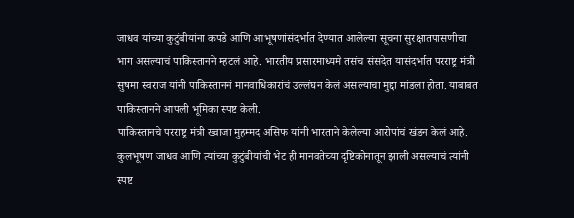जाधव यांच्या कुटुंबीयांना कपडे आणि आभूषणांसंदर्भात देण्यात आलेल्या सूचना सुरक्षातपासणीचा भाग असल्याचं पाकिस्तानने म्हटलं आहे. भारतीय प्रसारमाध्यमे तसंच संसदेत यासंदर्भात परराष्ट्र मंत्री सुषमा स्वराज यांनी पाकिस्ताननं मानवाधिकारांचं उल्लंघन केलं असल्याचा मुद्दा मांडला होता. याबाबत पाकिस्तानने आपली भूमिका स्पष्ट केली.
पाकिस्तानचे परराष्ट्र मंत्री ख्वाजा मुहम्मद असिफ यांनी भारताने केलेल्या आरोपांचं खंडन केलं आहे. कुलभूषण जाधव आणि त्यांच्या कुटुंबीयांची भेट ही मानवतेच्या दृष्टिकोनातून झाली असल्याचं त्यांनी स्पष्ट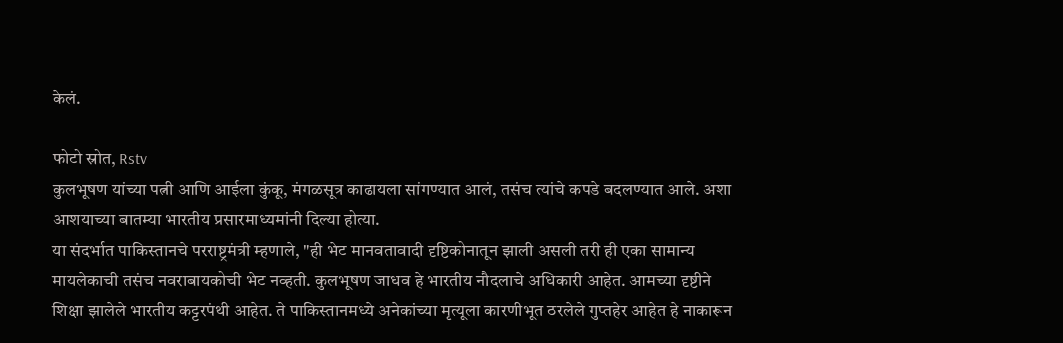केलं.

फोटो स्रोत, Rstv
कुलभूषण यांच्या पत्नी आणि आईला कुंकू, मंगळसूत्र काढायला सांगण्यात आलं, तसंच त्यांचे कपडे बदलण्यात आले. अशा आशयाच्या बातम्या भारतीय प्रसारमाध्यमांनी दिल्या होत्या.
या संदर्भात पाकिस्तानचे परराष्ट्रमंत्री म्हणाले, "ही भेट मानवतावादी दृष्टिकोनातून झाली असली तरी ही एका सामान्य मायलेकाची तसंच नवराबायकोची भेट नव्हती. कुलभूषण जाधव हे भारतीय नौदलाचे अधिकारी आहेत. आमच्या दृष्टीने शिक्षा झालेले भारतीय कट्टरपंथी आहेत. ते पाकिस्तानमध्ये अनेकांच्या मृत्यूला कारणीभूत ठरलेले गुप्तहेर आहेत हे नाकारून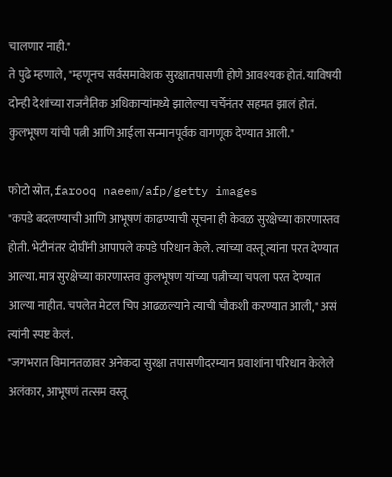चालणार नाही."
ते पुढे म्हणाले, "म्हणूनच सर्वसमावेशक सुरक्षातपासणी होणे आवश्यक होतं. याविषयी दोन्ही देशांच्या राजनैतिक अधिकाऱ्यांमध्ये झालेल्या चर्चेनंतर सहमत झालं होतं. कुलभूषण यांची पत्नी आणि आईला सन्मानपूर्वक वागणूक देण्यात आली."

फोटो स्रोत, farooq naeem/afp/getty images
"कपडे बदलण्याची आणि आभूषणं काढण्याची सूचना ही केवळ सुरक्षेच्या कारणास्तव होती. भेटीनंतर दोघींनी आपापले कपडे परिधान केले. त्यांच्या वस्तू त्यांना परत देण्यात आल्या. मात्र सुरक्षेच्या कारणास्तव कुलभूषण यांच्या पत्नीच्या चपला परत देण्यात आल्या नाहीत. चपलेत मेटल चिप आढळल्याने त्याची चौकशी करण्यात आली," असं त्यांनी स्पष्ट केलं.
"जगभरात विमानतळावर अनेकदा सुरक्षा तपासणीदरम्यान प्रवाशांना परिधान केलेले अलंकार, आभूषणं तत्सम वस्तू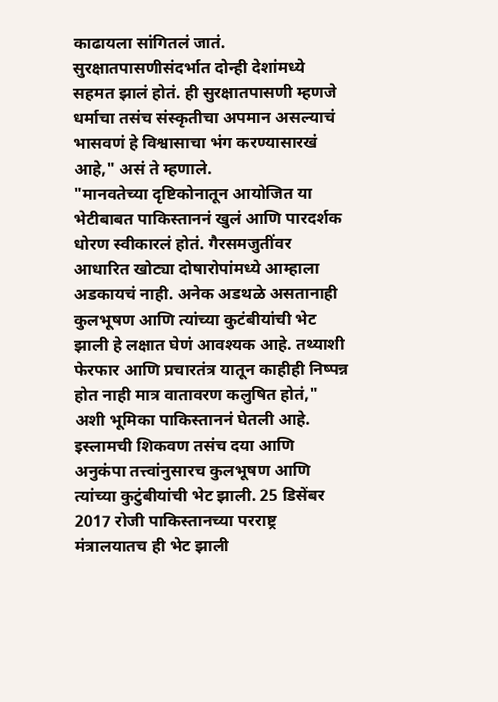काढायला सांगितलं जातं. सुरक्षातपासणीसंदर्भात दोन्ही देशांमध्ये सहमत झालं होतं. ही सुरक्षातपासणी म्हणजे धर्माचा तसंच संस्कृतीचा अपमान असल्याचं भासवणं हे विश्वासाचा भंग करण्यासारखं आहे," असं ते म्हणाले.
"मानवतेच्या दृष्टिकोनातून आयोजित या भेटीबाबत पाकिस्ताननं खुलं आणि पारदर्शक धोरण स्वीकारलं होतं. गैरसमजुतींवर आधारित खोट्या दोषारोपांमध्ये आम्हाला अडकायचं नाही. अनेक अडथळे असतानाही कुलभूषण आणि त्यांच्या कुटंबीयांची भेट झाली हे लक्षात घेणं आवश्यक आहे. तथ्याशी फेरफार आणि प्रचारतंत्र यातून काहीही निष्पन्न होत नाही मात्र वातावरण कलुषित होतं," अशी भूमिका पाकिस्ताननं घेतली आहे.
इस्लामची शिकवण तसंच दया आणि अनुकंपा तत्त्वांनुसारच कुलभूषण आणि त्यांच्या कुटुंबीयांची भेट झाली. 25 डिसेंबर 2017 रोजी पाकिस्तानच्या परराष्ट्र मंत्रालयातच ही भेट झाली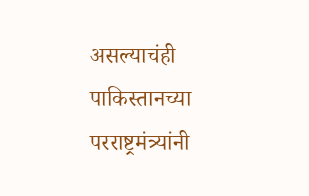असल्याचंही पाकिस्तानच्या परराष्ट्रमंत्र्यांनी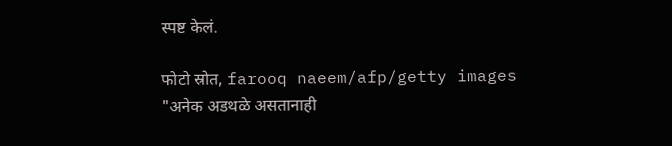स्पष्ट केलं.

फोटो स्रोत, farooq naeem/afp/getty images
"अनेक अडथळे असतानाही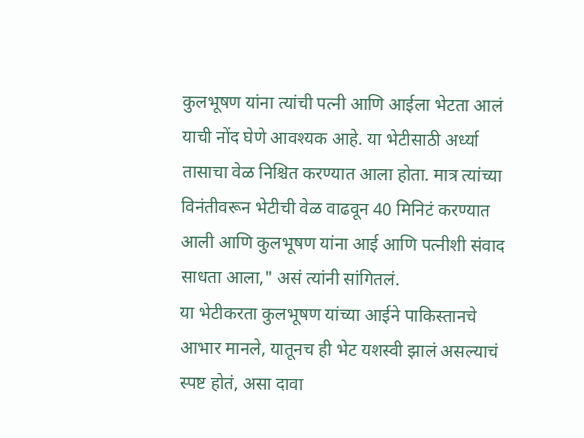कुलभूषण यांना त्यांची पत्नी आणि आईला भेटता आलं याची नोंद घेणे आवश्यक आहे. या भेटीसाठी अर्ध्या तासाचा वेळ निश्चित करण्यात आला होता. मात्र त्यांच्या विनंतीवरून भेटीची वेळ वाढवून 40 मिनिटं करण्यात आली आणि कुलभूषण यांना आई आणि पत्नीशी संवाद साधता आला," असं त्यांनी सांगितलं.
या भेटीकरता कुलभूषण यांच्या आईने पाकिस्तानचे आभार मानले, यातूनच ही भेट यशस्वी झालं असल्याचं स्पष्ट होतं, असा दावा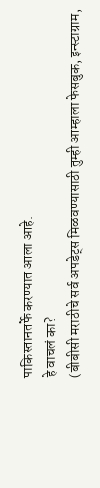पाकिस्तानतर्फे करण्यात आला आहे.
हे वाचलं का?
(बीबीसी मराठीचे सर्व अपडेट्स मिळवण्यासाठी तुम्ही आम्हाला फेसबुक, इन्स्टाग्राम,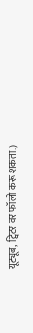यूट्यूब, ट्विटर वर फॉलो करू शकता.)